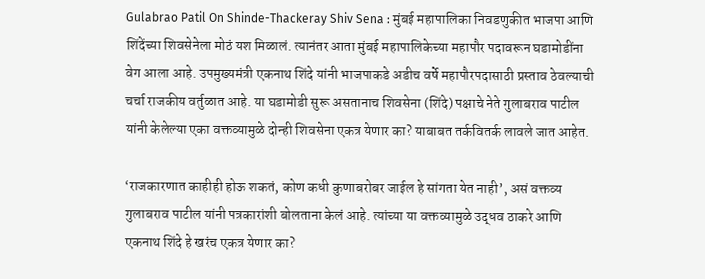Gulabrao Patil On Shinde-Thackeray Shiv Sena : मुंबई महापालिका निवडणुकीत भाजपा आणि शिंदेंच्या शिवसेनेला मोठं यश मिळालं. त्यानंतर आता मुंबई महापालिकेच्या महापौर पदावरून घडामोडींना वेग आला आहे. उपमुख्यमंत्री एकनाथ शिंदे यांनी भाजपाकडे अडीच वर्षे महापौरपदासाठी प्रस्ताव ठेवल्याची चर्चा राजकीय वर्तुळात आहे. या घडामोडी सुरू असतानाच शिवसेना (शिंदे) पक्षाचे नेते गुलाबराव पाटील यांनी केलेल्या एका वक्तव्यामुळे दोन्ही शिवसेना एकत्र येणार का? याबाबत तर्कवितर्क लावले जात आहेत.

‘राजकारणात काहीही होऊ शकतं, कोण कधी कुणाबरोबर जाईल हे सांगता येत नाही’, असं वक्तव्य गुलाबराव पाटील यांनी पत्रकारांशी बोलताना केलं आहे. त्यांच्या या वक्तव्यामुळे उद्धव ठाकरे आणि एकनाथ शिंदे हे खरंच एकत्र येणार का?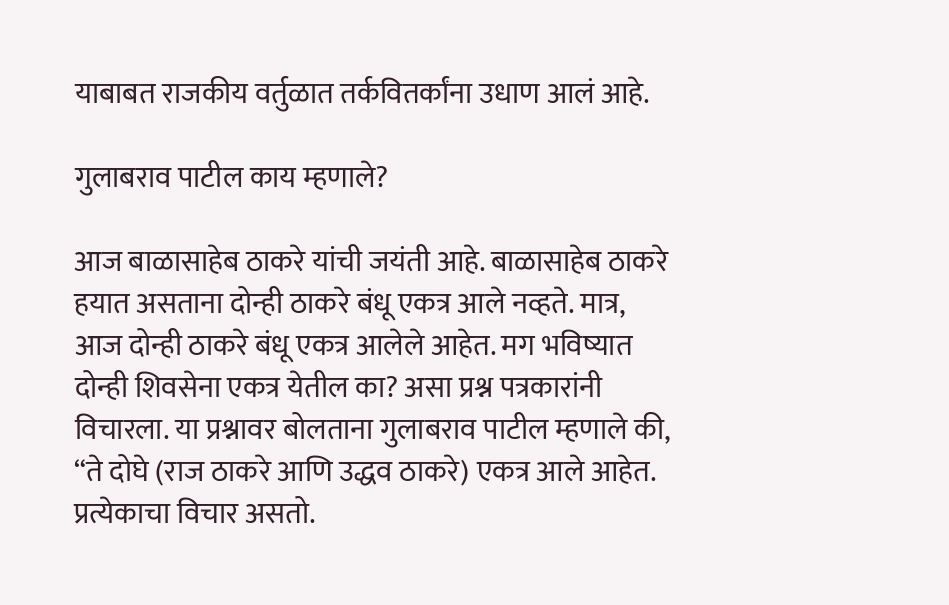याबाबत राजकीय वर्तुळात तर्कवितर्कांना उधाण आलं आहे.

गुलाबराव पाटील काय म्हणाले?

आज बाळासाहेब ठाकरे यांची जयंती आहे. बाळासाहेब ठाकरे हयात असताना दोन्ही ठाकरे बंधू एकत्र आले नव्हते. मात्र, आज दोन्ही ठाकरे बंधू एकत्र आलेले आहेत. मग भविष्यात दोन्ही शिवसेना एकत्र येतील का? असा प्रश्न पत्रकारांनी विचारला. या प्रश्नावर बोलताना गुलाबराव पाटील म्हणाले की, “ते दोघे (राज ठाकरे आणि उद्धव ठाकरे) एकत्र आले आहेत. प्रत्येकाचा विचार असतो.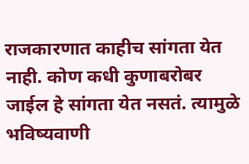राजकारणात काहीच सांगता येत नाही. कोण कधी कुणाबरोबर जाईल हे सांगता येत नसतं. त्यामुळे भविष्यवाणी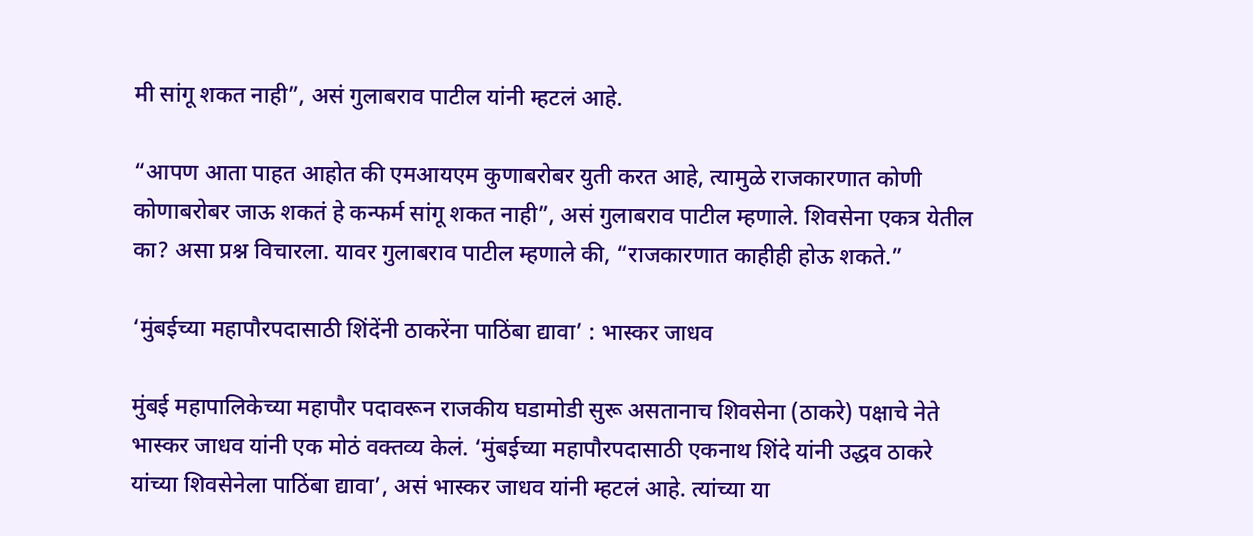मी सांगू शकत नाही”, असं गुलाबराव पाटील यांनी म्हटलं आहे.

“आपण आता पाहत आहोत की एमआयएम कुणाबरोबर युती करत आहे, त्यामुळे राजकारणात कोणी कोणाबरोबर जाऊ शकतं हे कन्फर्म सांगू शकत नाही”, असं गुलाबराव पाटील म्हणाले. शिवसेना एकत्र येतील का? असा प्रश्न विचारला. यावर गुलाबराव पाटील म्हणाले की, “राजकारणात काहीही होऊ शकते.”

‘मुंबईच्या महापौरपदासाठी शिंदेंनी ठाकरेंना पाठिंबा द्यावा’ : भास्कर जाधव

मुंबई महापालिकेच्या महापौर पदावरून राजकीय घडामोडी सुरू असतानाच शिवसेना (ठाकरे) पक्षाचे नेते भास्कर जाधव यांनी एक मोठं वक्तव्य केलं. ‘मुंबईच्या महापौरपदासाठी एकनाथ शिंदे यांनी उद्धव ठाकरे यांच्या शिवसेनेला पाठिंबा द्यावा’, असं भास्कर जाधव यांनी म्हटलं आहे. त्यांच्या या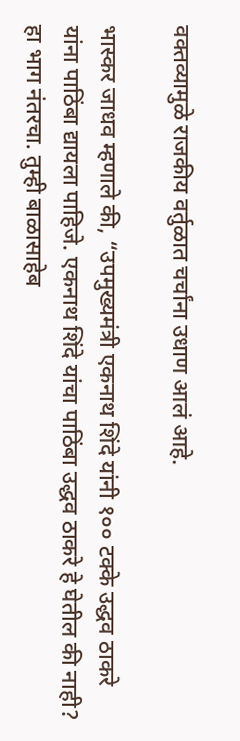वक्तव्यामुळे राजकीय वर्तुळात चर्चांना उधाण आलं आहे.

भास्कर जाधव म्हणाले की, “उपमुख्यमंत्री एकनाथ शिंदे यांनी १०० टक्के उद्धव ठाकरे यांना पाठिंबा द्यायला पाहिजे. एकनाथ शिंदे यांचा पाठिंबा उद्धव ठाकरे हे घेतील की नाही? हा भाग नंतरचा. तुम्ही बाळासाहेब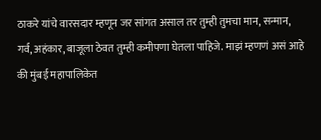ठाकरे यांचे वारसदार म्हणून जर सांगत असाल तर तुम्ही तुमचा मान, सन्मान, गर्व, अहंकार, बाजूला ठेवत तुम्ही कमीपणा घेतला पाहिजे. माझं म्हणणं असं आहे की मुंबई महापालिकेत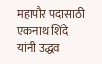महापौर पदासाठी एकनाथ शिंदे यांनी उद्धव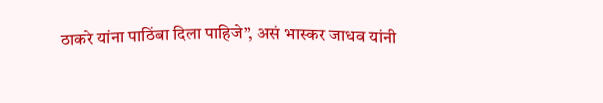ठाकरे यांना पाठिंबा दिला पाहिजे”, असं भास्कर जाधव यांनी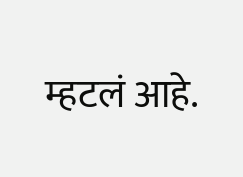म्हटलं आहे.